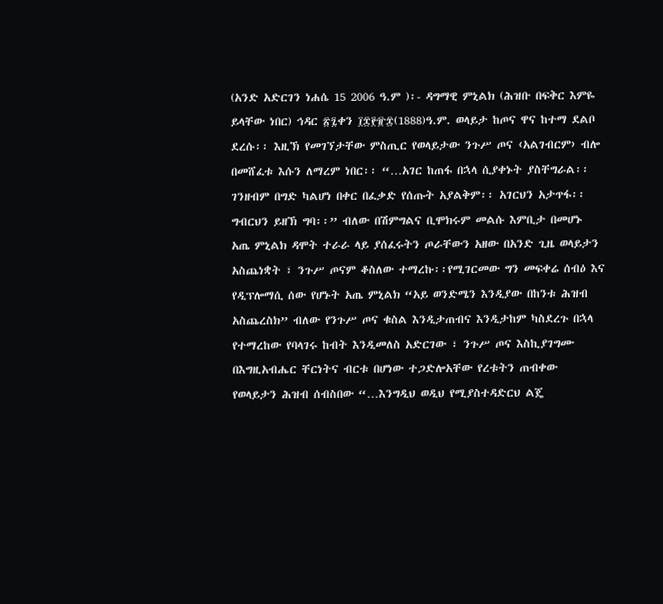(አንድ አድርገን ነሐሴ 15 2006 ዓ.ም )፡- ዳግማዊ ምኒልክ (ሕዝቡ በፍቅር እምዬ ይላቸው ነበር) ኅዳር ፳፯ቀን ፲፰፻፹፰(1888)ዓ.ም. ወላይታ ከጦና ዋና ከተማ ደልቦ ደረሱ፡፡ እዚኽ የመገኘታቸው ምስጢር የወላይታው ንጉሥ ጦና ‹አልገብርም› ብሎ በመሸፈቱ እሱን ለማረም ነበር፡፡ “…አገር ከጠፋ በኋላ ሲያቀኑት ያስቸግራል፡፡ ገንዘብም በግድ ካልሆነ በቀር በፈቃድ የሰጡት አያልቅም፡፡ አገርህን አታጥፋ፡፡ግብርህን ይዘኽ ግባ፡፡” ብለው በሽምግልና ቢሞክሩም መልሱ እምቢታ በመሆኑ አጤ ምኒልክ ዳሞት ተራራ ላይ ያሰፈሩትን ጦራቸውን አዘው በአንድ ጊዜ ወላይታን አስጨነቋት ፣ ንጉሥ ጦናም ቆስለው ተማረኩ፡፡የሚገርመው ግን መፍቀሬ ሰብዕ እና የዲፕሎማሲ ሰው የሆኑት አጤ ምኒልክ “አይ ወንድሜን እንዲያው በከንቱ ሕዝብ አስጨረስክ” ብለው የንጉሥ ጦና ቁስል እንዲታጠብና እንዲታከም ካስደረጉ በኋላ የተማረከው የባላገሩ ከብት እንዲመለስ አድርገው ፣ ንጉሥ ጦና እስኪያገግሙ በእግዚአብሔር ቸርነትና ብርቱ በሆነው ተጋድሎአቸው የረቱትን ጠብቀው የወላይታን ሕዝብ ሰብስበው “…እንግዲህ ወዲህ የሚያስተዳድርህ ልጄ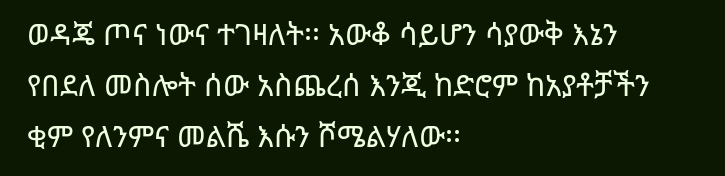ወዳጄ ጦና ነውና ተገዛለት፡፡ አውቆ ሳይሆን ሳያውቅ እኔን የበደለ መስሎት ሰው አስጨረሰ እንጂ ከድሮም ከአያቶቻችን ቂም የለንምና መልሼ እሱን ሾሜልሃለው፡፡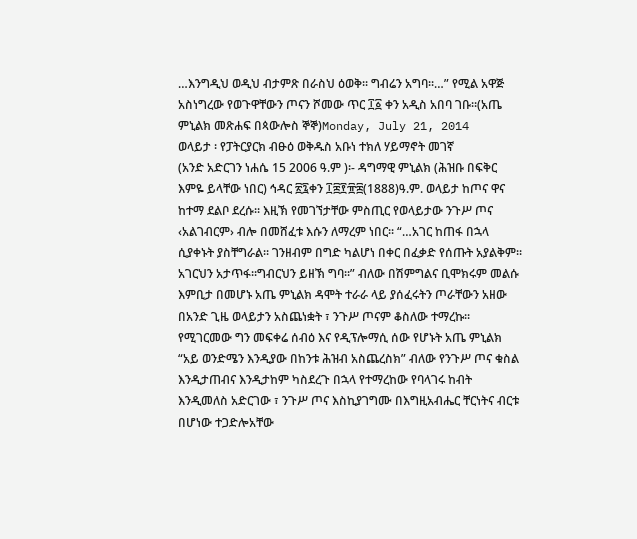…እንግዲህ ወዲህ ብታምጽ በራስህ ዕወቅ፡፡ ግብሬን አግባ፡፡…” የሚል አዋጅ አስነግረው የወጉዋቸውን ጦናን ሾመው ጥር ፲፩ ቀን አዲስ አበባ ገቡ፡፡(አጤ ምኒልክ መጽሐፍ በጳውሎስ ኞኞ)Monday, July 21, 2014
ወላይታ ፡ የፓትርያርክ ብፁዕ ወቅዱስ አቡነ ተክለ ሃይማኖት መገኛ
(አንድ አድርገን ነሐሴ 15 2006 ዓ.ም )፡- ዳግማዊ ምኒልክ (ሕዝቡ በፍቅር እምዬ ይላቸው ነበር) ኅዳር ፳፯ቀን ፲፰፻፹፰(1888)ዓ.ም. ወላይታ ከጦና ዋና ከተማ ደልቦ ደረሱ፡፡ እዚኽ የመገኘታቸው ምስጢር የወላይታው ንጉሥ ጦና ‹አልገብርም› ብሎ በመሸፈቱ እሱን ለማረም ነበር፡፡ “…አገር ከጠፋ በኋላ ሲያቀኑት ያስቸግራል፡፡ ገንዘብም በግድ ካልሆነ በቀር በፈቃድ የሰጡት አያልቅም፡፡ አገርህን አታጥፋ፡፡ግብርህን ይዘኽ ግባ፡፡” ብለው በሽምግልና ቢሞክሩም መልሱ እምቢታ በመሆኑ አጤ ምኒልክ ዳሞት ተራራ ላይ ያሰፈሩትን ጦራቸውን አዘው በአንድ ጊዜ ወላይታን አስጨነቋት ፣ ንጉሥ ጦናም ቆስለው ተማረኩ፡፡የሚገርመው ግን መፍቀሬ ሰብዕ እና የዲፕሎማሲ ሰው የሆኑት አጤ ምኒልክ “አይ ወንድሜን እንዲያው በከንቱ ሕዝብ አስጨረስክ” ብለው የንጉሥ ጦና ቁስል እንዲታጠብና እንዲታከም ካስደረጉ በኋላ የተማረከው የባላገሩ ከብት እንዲመለስ አድርገው ፣ ንጉሥ ጦና እስኪያገግሙ በእግዚአብሔር ቸርነትና ብርቱ በሆነው ተጋድሎአቸው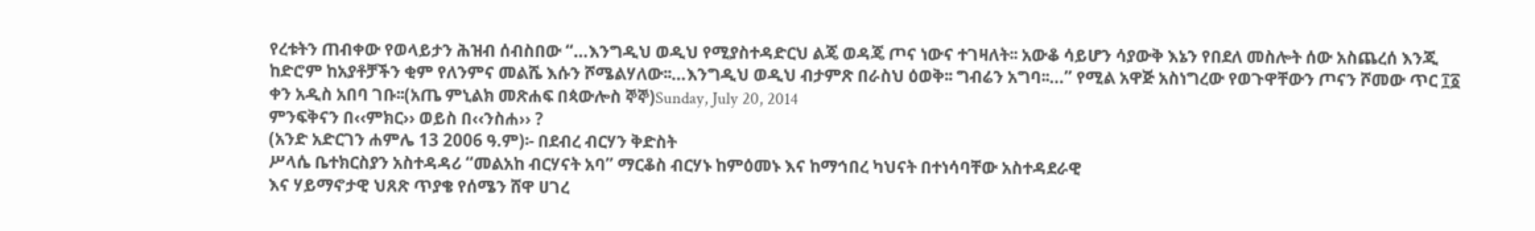የረቱትን ጠብቀው የወላይታን ሕዝብ ሰብስበው “…እንግዲህ ወዲህ የሚያስተዳድርህ ልጄ ወዳጄ ጦና ነውና ተገዛለት፡፡ አውቆ ሳይሆን ሳያውቅ እኔን የበደለ መስሎት ሰው አስጨረሰ እንጂ ከድሮም ከአያቶቻችን ቂም የለንምና መልሼ እሱን ሾሜልሃለው፡፡…እንግዲህ ወዲህ ብታምጽ በራስህ ዕወቅ፡፡ ግብሬን አግባ፡፡…” የሚል አዋጅ አስነግረው የወጉዋቸውን ጦናን ሾመው ጥር ፲፩ ቀን አዲስ አበባ ገቡ፡፡(አጤ ምኒልክ መጽሐፍ በጳውሎስ ኞኞ)Sunday, July 20, 2014
ምንፍቅናን በ‹‹ምክር›› ወይስ በ‹‹ንስሐ›› ?
(አንድ አድርገን ሐምሌ 13 2006 ዓ.ም)፡- በደብረ ብርሃን ቅድስት
ሥላሴ ቤተክርስያን አስተዳዳሪ “መልአከ ብርሃናት አባ” ማርቆስ ብርሃኑ ከምዕመኑ እና ከማኅበረ ካህናት በተነሳባቸው አስተዳደራዊ
እና ሃይማኖታዊ ህጸጽ ጥያቄ የሰሜን ሸዋ ሀገረ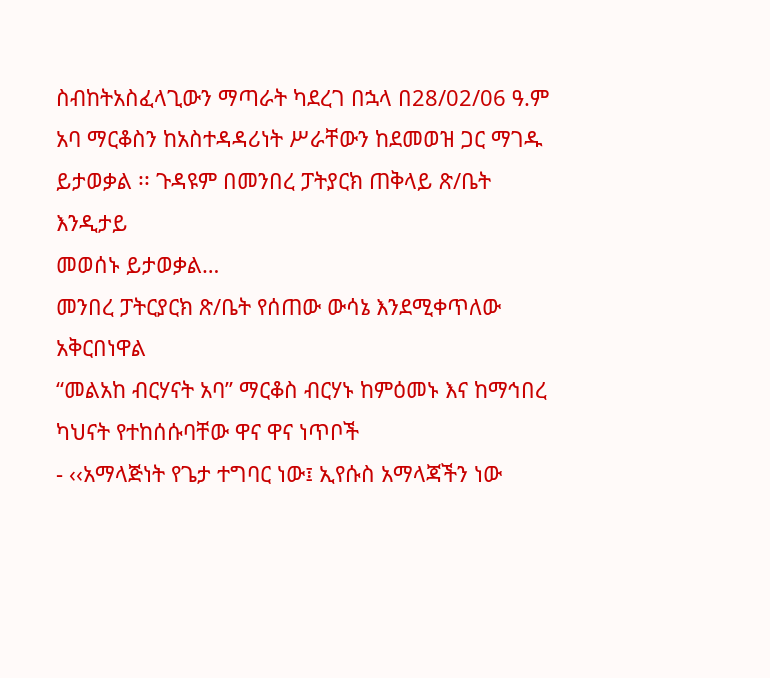ስብከትአስፈላጊውን ማጣራት ካደረገ በኋላ በ28/02/06 ዓ.ም
አባ ማርቆስን ከአስተዳዳሪነት ሥራቸውን ከደመወዝ ጋር ማገዱ ይታወቃል ፡፡ ጉዳዩም በመንበረ ፓትያርክ ጠቅላይ ጽ/ቤት እንዲታይ
መወሰኑ ይታወቃል…
መንበረ ፓትርያርክ ጽ/ቤት የሰጠው ውሳኔ እንደሚቀጥለው አቅርበነዋል
“መልአከ ብርሃናት አባ” ማርቆስ ብርሃኑ ከምዕመኑ እና ከማኅበረ ካህናት የተከሰሱባቸው ዋና ዋና ነጥቦች
- ‹‹አማላጅነት የጌታ ተግባር ነው፤ ኢየሱስ አማላጃችን ነው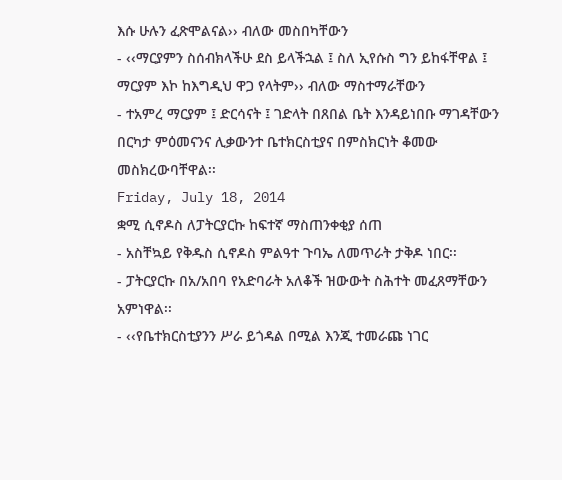እሱ ሁሉን ፈጽሞልናል›› ብለው መስበካቸውን
- ‹‹ማርያምን ስሰብክላችሁ ደስ ይላችኋል ፤ ስለ ኢየሱስ ግን ይከፋቸዋል ፤ ማርያም እኮ ከእግዲህ ዋጋ የላትም›› ብለው ማስተማራቸውን
- ተአምረ ማርያም ፤ ድርሳናት ፤ ገድላት በጸበል ቤት እንዳይነበቡ ማገዳቸውን በርካታ ምዕመናንና ሊቃውንተ ቤተክርስቲያና በምስክርነት ቆመው መስክረውባቸዋል፡፡
Friday, July 18, 2014
ቋሚ ሲኖዶስ ለፓትርያርኩ ከፍተኛ ማስጠንቀቂያ ሰጠ
- አስቸኳይ የቅዱስ ሲኖዶስ ምልዓተ ጉባኤ ለመጥራት ታቅዶ ነበር፡፡
- ፓትርያርኩ በአ/አበባ የአድባራት አለቆች ዝውውት ስሕተት መፈጸማቸውን አምነዋል፡፡
- ‹‹የቤተክርስቲያንን ሥራ ይጎዳል በሚል እንጂ ተመራጩ ነገር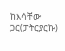ከእሳቸው ጋር(ፓትርያርኩ)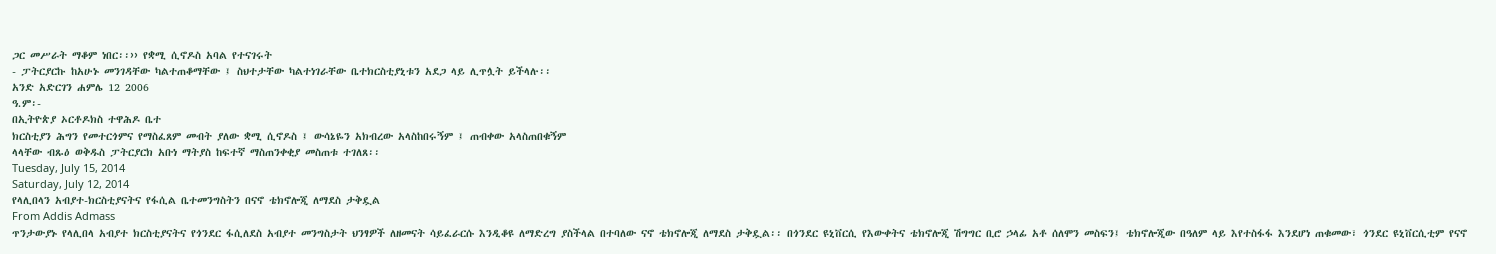ጋር መሥራት ማቆም ነበር፡፡›› የቋሚ ሲኖዶስ አባል የተናገሩት
- ፓትርያርኩ ከአሁኑ መንገዳቸው ካልተጠቆማቸው ፤ ስህተታቸው ካልተነገራቸው ቤተክርስቲያኒቱን አደጋ ላይ ሊጥሏት ይችላሉ፡፡
አንድ አድርገን ሐምሌ 12 2006
ዓ.ም፡-
በኢትዮጵያ ኦርቶዶክስ ተዋሕዶ ቤተ
ክርስቲያን ሕግን የመተርጎምና የማስፈጸም መብት ያለው ቋሚ ሲኖዶስ ፤ ውሳኔዬን አክብረው አላስከበሩኝም ፤ ጠብቀው አላስጠበቁኝም
ላላቸው ብጹዕ ወቅዱስ ፓትርያርክ አቡነ ማትያስ ከፍተኛ ማስጠንቀቂያ መስጠቱ ተገለጸ፡፡
Tuesday, July 15, 2014
Saturday, July 12, 2014
የላሊበላን አብያተ-ክርስቲያናትና የፋሲል ቤተመንግስትን በናኖ ቴክኖሎጂ ለማደስ ታቅዷል
From Addis Admass
ጥንታውያኑ የላሊበላ አብያተ ክርስቲያናትና የጎንደር ፋሲለደስ አብያተ መንግስታት ህንፃዎች ለዘመናት ሳይፈራርሱ እንዲቆዩ ለማድረግ ያስችላል በተባለው ናኖ ቴክኖሎጂ ለማደስ ታቅዷል፡፡ በጎንደር ዩኒቨርሲ የእውቀትና ቴክኖሎጂ ሽግግር ቢሮ ኃላፊ አቶ ሰለሞን መስፍን፤ ቴክኖሎጂው በዓለም ላይ እየተስፋፋ እንደሆነ ጠቁመው፣ ጎንደር ዩኒቨርሲቲም የናኖ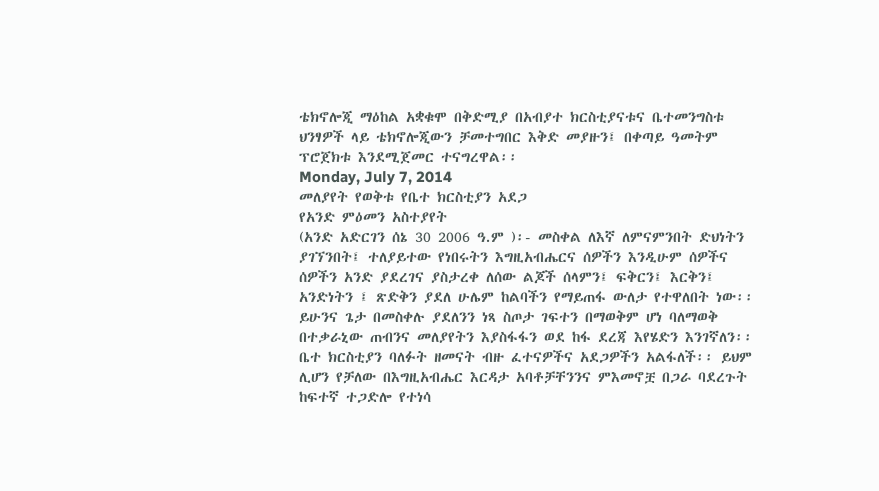ቴክኖሎጂ ማዕከል አቋቁሞ በቅድሚያ በአብያተ ክርስቲያናቱና ቤተመንግስቱ ህንፃዎች ላይ ቴክኖሎጂውን ቻመተግበር እቅድ መያዙን፤ በቀጣይ ዓመትም ፕሮጀክቱ እንደሚጀመር ተናግረዋል፡፡
Monday, July 7, 2014
መለያየት የወቅቱ የቤተ ክርስቲያን አደጋ
የአንድ ምዕመን አስተያየት
(አንድ አድርገን ሰኔ 30 2006 ዓ.ም )፡- መስቀል ለእኛ ለምናምንበት ድህነትን ያገኘንበት፤ ተለያይተው የነበሩትን እግዚአብሔርና ሰዎችን እንዲሁም ሰዎችና ሰዎችን አንድ ያደረገና ያስታረቀ ለሰው ልጆች ሰላምን፤ ፍቅርን፤ እርቅን፤ አንድነትን ፤ ጽድቅን ያደለ ሁሌም ከልባችን የማይጠፋ ውለታ የተዋለበት ነው፡፡ ይሁንና ጌታ በመስቀሉ ያደለንን ነጻ ስጦታ ገፍተን በማወቅም ሆነ ባለማወቅ በተቃራኒው ጠብንና መለያየትን እያስፋፋን ወደ ከፋ ደረጃ እየሄድን እንገኛለን፡፡
ቤተ ክርስቲያን ባለፉት ዘመናት ብዙ ፈተናዎችና አደጋዎችን አልፋለች፡፡ ይህም ሊሆን የቻለው በእግዚአብሔር እርዳታ አባቶቻቸንንና ምእመኖቿ በጋራ ባደረጉት ከፍተኛ ተጋድሎ የተነሳ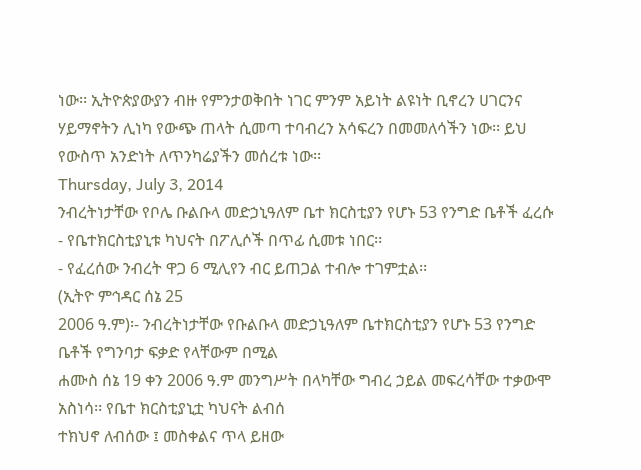ነው፡፡ ኢትዮጵያውያን ብዙ የምንታወቅበት ነገር ምንም አይነት ልዩነት ቢኖረን ሀገርንና ሃይማኖትን ሊነካ የውጭ ጠላት ሲመጣ ተባብረን አሳፍረን በመመለሳችን ነው፡፡ ይህ የውስጥ አንድነት ለጥንካሬያችን መሰረቱ ነው፡፡
Thursday, July 3, 2014
ንብረትነታቸው የቦሌ ቡልቡላ መድኃኒዓለም ቤተ ክርስቲያን የሆኑ 53 የንግድ ቤቶች ፈረሱ
- የቤተክርስቲያኒቱ ካህናት በፖሊሶች በጥፊ ሲመቱ ነበር፡፡
- የፈረሰው ንብረት ዋጋ 6 ሚሊየን ብር ይጠጋል ተብሎ ተገምቷል፡፡
(ኢትዮ ምኅዳር ሰኔ 25
2006 ዓ.ም)፡- ንብረትነታቸው የቡልቡላ መድኃኒዓለም ቤተክርስቲያን የሆኑ 53 የንግድ ቤቶች የግንባታ ፍቃድ የላቸውም በሚል
ሐሙስ ሰኔ 19 ቀን 2006 ዓ.ም መንግሥት በላካቸው ግብረ ኃይል መፍረሳቸው ተቃውሞ አስነሳ፡፡ የቤተ ክርስቲያኒቷ ካህናት ልብሰ
ተክህኖ ለብሰው ፤ መስቀልና ጥላ ይዘው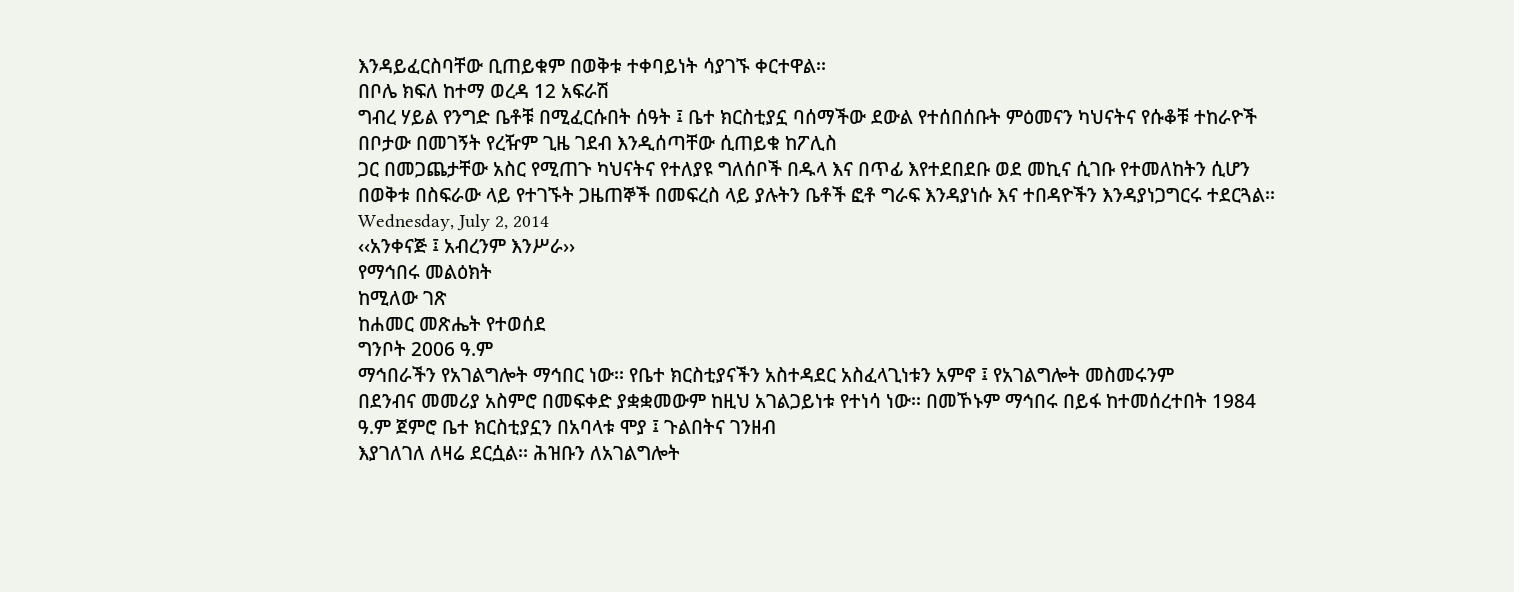እንዳይፈርስባቸው ቢጠይቁም በወቅቱ ተቀባይነት ሳያገኙ ቀርተዋል፡፡
በቦሌ ክፍለ ከተማ ወረዳ 12 አፍራሽ
ግብረ ሃይል የንግድ ቤቶቹ በሚፈርሱበት ሰዓት ፤ ቤተ ክርስቲያኗ ባሰማችው ደውል የተሰበሰቡት ምዕመናን ካህናትና የሱቆቹ ተከራዮች
በቦታው በመገኝት የረዥም ጊዜ ገደብ እንዲሰጣቸው ሲጠይቁ ከፖሊስ
ጋር በመጋጨታቸው አስር የሚጠጉ ካህናትና የተለያዩ ግለሰቦች በዱላ እና በጥፊ እየተደበደቡ ወደ መኪና ሲገቡ የተመለከትን ሲሆን
በወቅቱ በስፍራው ላይ የተገኙት ጋዜጠኞች በመፍረስ ላይ ያሉትን ቤቶች ፎቶ ግራፍ እንዳያነሱ እና ተበዳዮችን እንዳያነጋግርሩ ተደርጓል፡፡
Wednesday, July 2, 2014
‹‹አንቀናጅ ፤ አብረንም እንሥራ››
የማኅበሩ መልዕክት
ከሚለው ገጽ
ከሐመር መጽሔት የተወሰደ
ግንቦት 2006 ዓ.ም
ማኅበራችን የአገልግሎት ማኅበር ነው፡፡ የቤተ ክርስቲያናችን አስተዳደር አስፈላጊነቱን አምኖ ፤ የአገልግሎት መስመሩንም
በደንብና መመሪያ አስምሮ በመፍቀድ ያቋቋመውም ከዚህ አገልጋይነቱ የተነሳ ነው፡፡ በመኾኑም ማኅበሩ በይፋ ከተመሰረተበት 1984
ዓ.ም ጀምሮ ቤተ ክርስቲያኗን በአባላቱ ሞያ ፤ ጉልበትና ገንዘብ
እያገለገለ ለዛሬ ደርሷል፡፡ ሕዝቡን ለአገልግሎት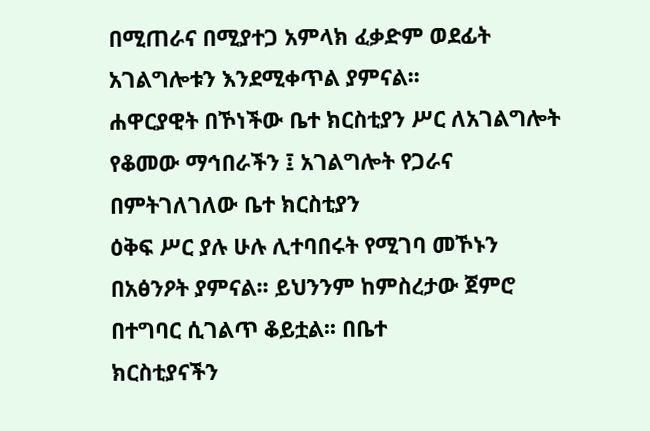በሚጠራና በሚያተጋ አምላክ ፈቃድም ወደፊት አገልግሎቱን እንደሚቀጥል ያምናል፡፡
ሐዋርያዊት በኾነችው ቤተ ክርስቲያን ሥር ለአገልግሎት የቆመው ማኅበራችን ፤ አገልግሎት የጋራና በምትገለገለው ቤተ ክርስቲያን
ዕቅፍ ሥር ያሉ ሁሉ ሊተባበሩት የሚገባ መኾኑን በአፅንዖት ያምናል፡፡ ይህንንም ከምስረታው ጀምሮ በተግባር ሲገልጥ ቆይቷል፡፡ በቤተ
ክርስቲያናችን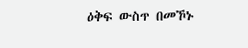ዕቅፍ ውስጥ በመኾኑ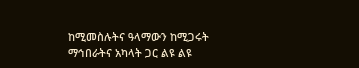ከሚመስሉትና ዓላማውን ከሚጋሩት ማኅበራትና አካላት ጋር ልዩ ልዩ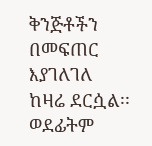ቅንጅቶችን በመፍጠር እያገለገለ
ከዛሬ ደርሷል፡፡ ወደፊትም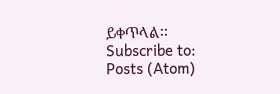ይቀጥላል፡፡
Subscribe to:
Posts (Atom)